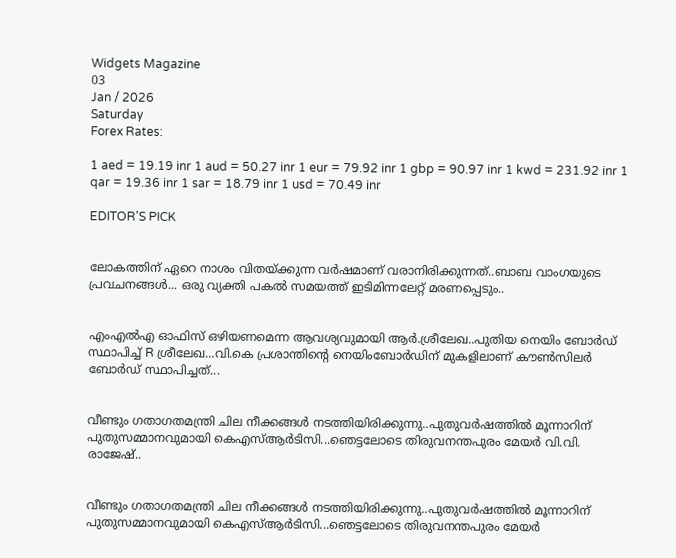Widgets Magazine
03
Jan / 2026
Saturday
Forex Rates:

1 aed = 19.19 inr 1 aud = 50.27 inr 1 eur = 79.92 inr 1 gbp = 90.97 inr 1 kwd = 231.92 inr 1 qar = 19.36 inr 1 sar = 18.79 inr 1 usd = 70.49 inr

EDITOR'S PICK


ലോകത്തിന് ഏറെ നാശം വിതയ്ക്കുന്ന വർഷമാണ് വരാനിരിക്കുന്നത്..ബാബ വാംഗയുടെ പ്രവചനങ്ങൾ... ഒരു വ്യക്തി പകൽ സമയത്ത് ഇടിമിന്നലേറ്റ് മരണപ്പെടും..


എംഎല്‍എ ഓഫിസ് ഒഴിയണമെന്ന ആവശ്യവുമായി ആര്‍.ശ്രീലേഖ..പുതിയ നെയിം ബോർഡ് സ്ഥാപിച്ച് R ശ്രീലേഖ...വി.കെ പ്രശാന്തിന്റെ നെയിംബോർഡിന് മുകളിലാണ് കൗൺസിലർ ബോർഡ് സ്ഥാപിച്ചത്...


വീണ്ടും ഗതാഗതമന്ത്രി ചില നീക്കങ്ങൾ നടത്തിയിരിക്കുന്നു..പുതുവർഷത്തിൽ മൂന്നാറിന് പുതുസമ്മാനവുമായി കെഎസ്ആർടിസി...ഞെട്ടലോടെ തിരുവനന്തപുരം മേയർ വി.വി. രാജേഷ്..


വീണ്ടും ഗതാഗതമന്ത്രി ചില നീക്കങ്ങൾ നടത്തിയിരിക്കുന്നു..പുതുവർഷത്തിൽ മൂന്നാറിന് പുതുസമ്മാനവുമായി കെഎസ്ആർടിസി...ഞെട്ടലോടെ തിരുവനന്തപുരം മേയർ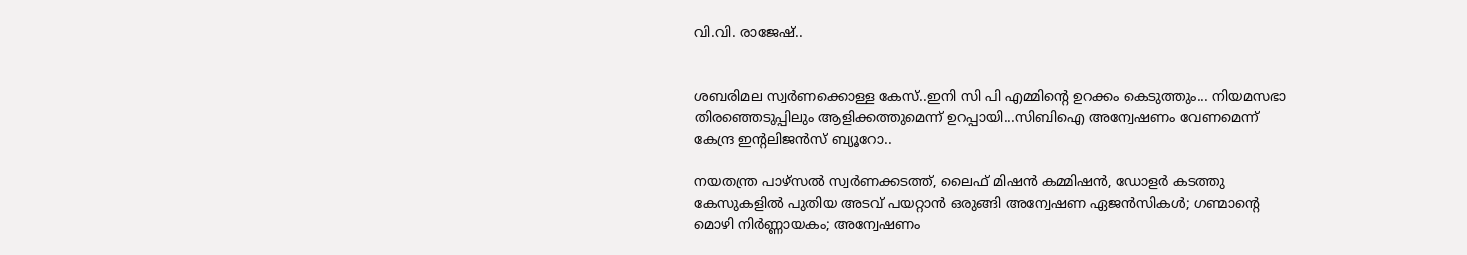വി.വി. രാജേഷ്..


ശബരിമല സ്വർണക്കൊള്ള കേസ്..ഇനി സി പി എമ്മിന്റെ ഉറക്കം കെടുത്തും... നിയമസഭാ തിരഞ്ഞെടുപ്പിലും ആളിക്കത്തുമെന്ന് ഉറപ്പായി...സിബിഐ അന്വേഷണം വേണമെന്ന് കേന്ദ്ര ഇന്റലിജൻസ് ബ്യൂറോ..

നയതന്ത്ര പാഴ്സൽ സ്വർണക്കടത്ത്, ലൈഫ് മിഷൻ കമ്മിഷൻ, ഡോളർ കടത്തു കേസുകളിൽ പുതിയ അടവ് പയറ്റാൻ ഒരുങ്ങി അന്വേഷണ ഏജൻസികൾ; ഗണ്മാന്റെ മൊഴി നിർണ്ണായകം; അന്വേഷണം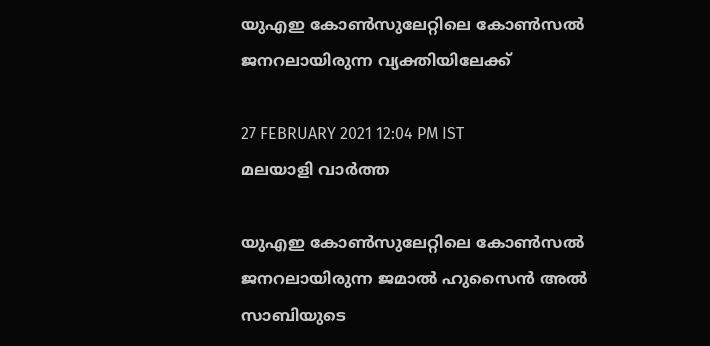യുഎഇ കോൺസുലേറ്റിലെ കോൺസൽ ജനറലായിരുന്ന വ്യക്തിയിലേക്ക്

27 FEBRUARY 2021 12:04 PM IST
മലയാളി വാര്‍ത്ത

യുഎഇ കോൺസുലേറ്റിലെ കോൺസൽ ജനറലായിരുന്ന ജമാൽ ഹുസൈൻ അൽ സാബിയുടെ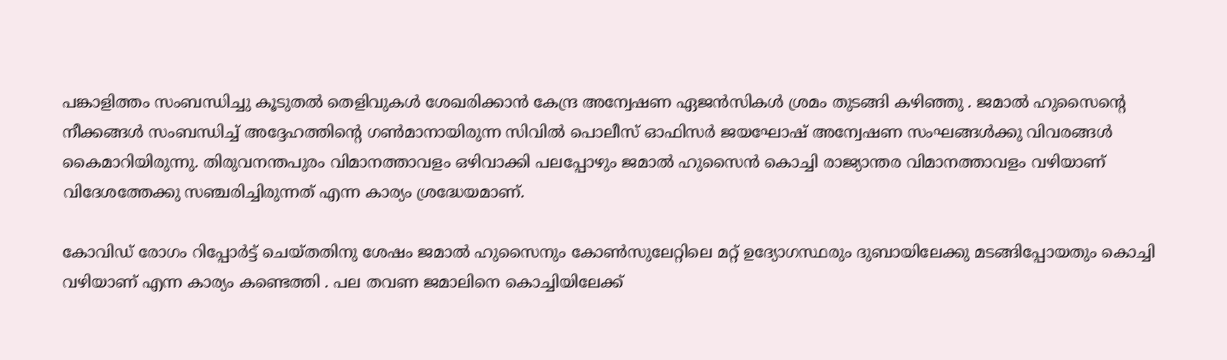പങ്കാളിത്തം സംബന്ധിച്ചു കൂടുതൽ തെളിവുകൾ ശേഖരിക്കാൻ കേന്ദ്ര അന്വേഷണ ഏജൻസികൾ ശ്രമം തുടങ്ങി കഴിഞ്ഞു . ജമാൽ ഹുസൈന്റെ നീക്കങ്ങൾ സംബന്ധിച്ച് അദ്ദേഹത്തിന്റെ ഗൺമാനായിരുന്ന സിവിൽ പൊലീസ് ഓഫിസർ ജയഘോഷ് അന്വേഷണ സംഘങ്ങൾക്കു വിവരങ്ങൾ കൈമാറിയിരുന്നു. തിരുവനന്തപുരം വിമാനത്താവളം ഒഴിവാക്കി പലപ്പോഴും ജമാൽ ഹുസൈൻ കൊച്ചി രാജ്യാന്തര വിമാനത്താവളം വഴിയാണ് വിദേശത്തേക്കു സഞ്ചരിച്ചിരുന്നത് എന്ന കാര്യം ശ്രദ്ധേയമാണ്.

കോവിഡ് രോഗം റിപ്പോർട്ട് ചെയ്തതിനു ശേഷം ജമാൽ ഹുസൈനും കോൺസുലേറ്റിലെ മറ്റ് ഉദ്യോഗസ്ഥരും ദുബായിലേക്കു മടങ്ങിപ്പോയതും കൊച്ചി വഴിയാണ് എന്ന കാര്യം കണ്ടെത്തി . പല തവണ ജമാലിനെ കൊച്ചിയിലേക്ക്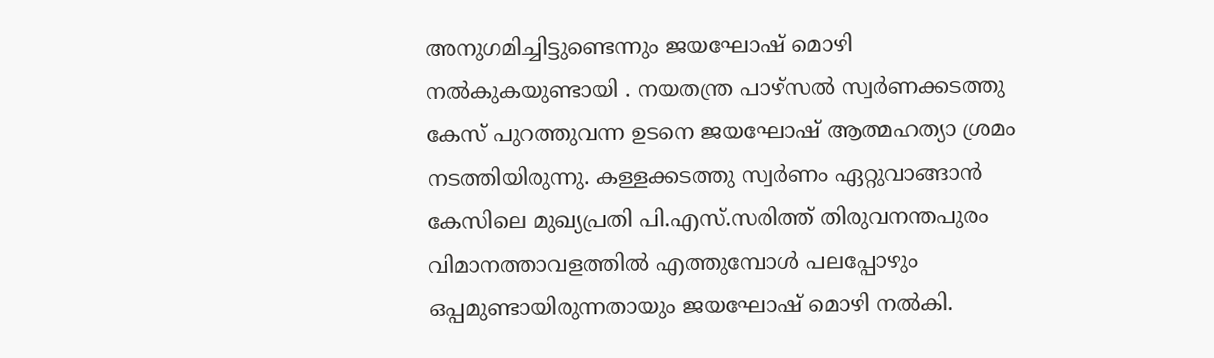അനുഗമിച്ചിട്ടുണ്ടെന്നും ജയഘോഷ് മൊഴി നൽകുകയുണ്ടായി . നയതന്ത്ര പാഴ്സൽ സ്വർണക്കടത്തു കേസ് പുറത്തുവന്ന ഉടനെ ജയഘോഷ് ആത്മഹത്യാ ശ്രമം നടത്തിയിരുന്നു. കള്ളക്കടത്തു സ്വർണം ഏറ്റുവാങ്ങാൻ കേസിലെ മുഖ്യപ്രതി പി.എസ്.സരിത്ത് തിരുവനന്തപുരം വിമാനത്താവളത്തിൽ എത്തുമ്പോൾ പലപ്പോഴും ഒപ്പമുണ്ടായിരുന്നതായും ജയഘോഷ് മൊഴി നൽകി.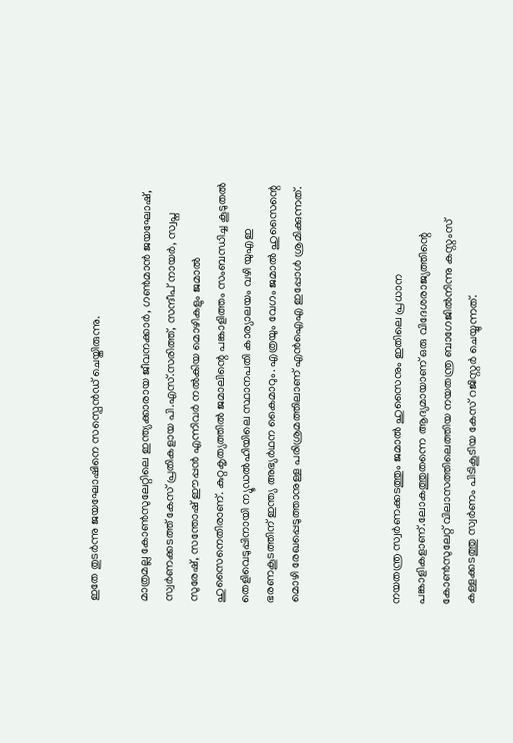ഇതേ തുടർന്നു ജയഘോഷിനെ സസ്പെൻഡ് ചെയ്തിരുന്നു.

മാത്രമല്ല കോൺസുലേറ്റിലെ ഇന്ത്യക്കാരായ ജീവനക്കാർ, ഗൺമാൻ ജയഘോഷ്, സ്വർണക്കടത്ത് കേസ് പ്രതികളായ പി.എസ്.സരിത്ത്, സന്ദീപ് നായർ, സ്വപ്ന സുരേഷ്, സന്തോഷ് ഈപ്പൻ എന്നിവർ നൽകിയ മൊഴികളും ജമാൽ ഹുസൈനെതിരാണ്. കുറ്റകൃത്യത്തിൽ ജമാലിന്റെ പങ്കാളിത്തം സംബന്ധിച്ച കൂടുതൽ തെളിവെടുപ്പിനായി ന്യൂഡൽഹിയിലെ സ്ഥാനപതി കാര്യാലയം വഴി യുഎഇ ഭരണകൂടത്തിന് ഇന്ത്യ അഭ്യർഥന കൈമാറും. എത്രയും വേഗം ജമാൽ ഹുസൈന്റെ മൊഴി രേഖപ്പെടുത്താനുള്ള പരിശ്രമത്തിലാണ് എൻഐഎ ഇപ്പോൾ ശ്രമിക്കുന്നത്.



നയതന്ത്ര സ്വർണക്കടത്തും ജമാൽ ഹുസൈനും ഇതിലെ പ്രധാന പങ്കാളികളാണ്.ലോകത്തുതന്നെ ആദ്യമായാണ് ഒരു വിദേശരാജ്യത്തിന്റെ കോൺസുലേറ്റ് വിലാസത്തിലെത്തിയ നയതന്ത്ര ബാഗേജിൽനിന്നു കസ്റ്റംസ് കള്ളക്കടത്തു സ്വർണം പിടികൂടിയ കേസ് റജിസ്റ്റർ ചെയ്യുന്നത്.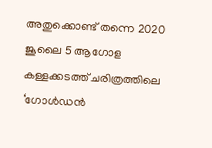അതുക്കൊണ്ട് തന്നെ 2020 ജൂലൈ 5 ആഗോള കള്ളക്കടത്ത് ചരിത്രത്തിലെ ‘ഗോൾഡൻ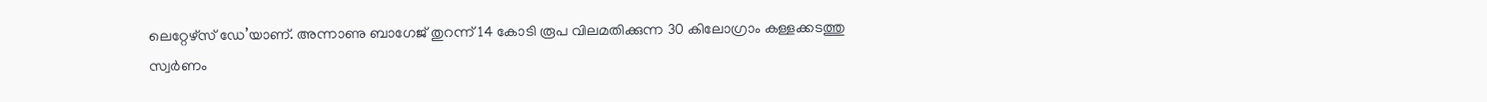ലെറ്റേഴ്സ് ഡേ’യാണ്. അന്നാണു ബാഗേജ് തുറന്ന് 14 കോടി രൂപ വിലമതിക്കുന്ന 30 കിലോഗ്രാം കള്ളക്കടത്തു സ്വർണം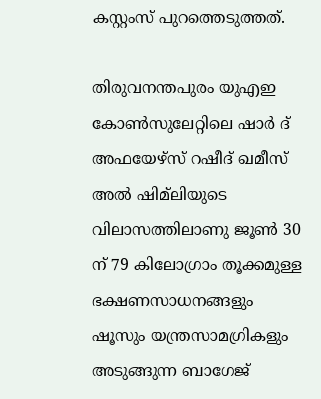കസ്റ്റംസ് പുറത്തെടുത്തത്.

തിരുവനന്തപുരം യുഎഇ കോൺസുലേറ്റിലെ ഷാർ ദ് അഫയേഴ്സ് റഷീദ് ഖമീസ് അൽ ഷിമ്‌ലിയുടെ വിലാസത്തിലാണു ജൂൺ 30 ന് 79 കിലോഗ്രാം തൂക്കമുള്ള ഭക്ഷണസാധനങ്ങളും ഷൂസും യന്ത്രസാമഗ്രികളും അടുങ്ങുന്ന ബാഗേജ്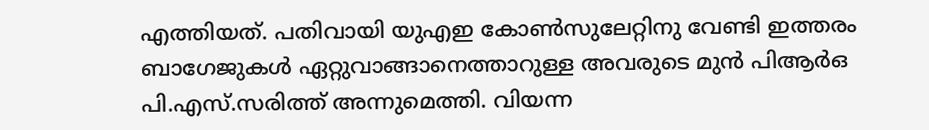എത്തിയത്. പതിവായി യുഎഇ കോൺസുലേറ്റിനു വേണ്ടി ഇത്തരം ബാഗേജുകൾ ഏറ്റുവാങ്ങാനെത്താറുള്ള അവരുടെ മുൻ പിആർഒ പി.എസ്.സരിത്ത് അന്നുമെത്തി. വിയന്ന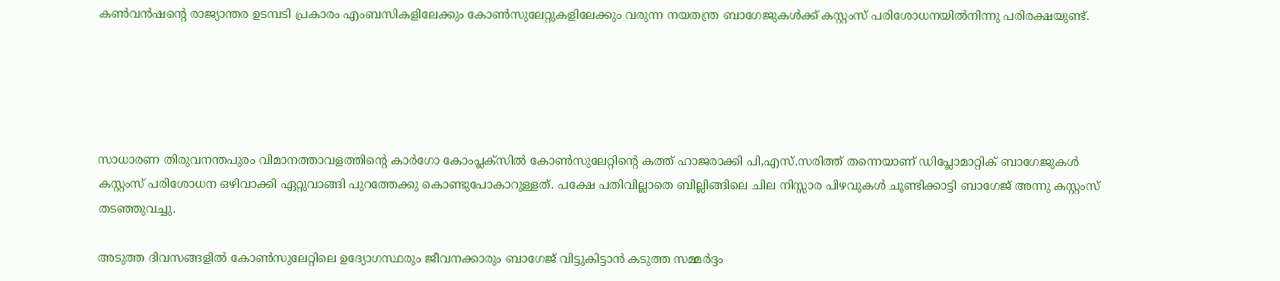കൺവൻഷന്റെ രാജ്യാന്തര ഉടമ്പടി പ്രകാരം എംബസികളിലേക്കും കോൺസുലേറ്റുകളിലേക്കും വരുന്ന നയതന്ത്ര ബാഗേജുകൾക്ക് കസ്റ്റംസ് പരിശോധനയിൽനിന്നു പരിരക്ഷയുണ്ട്.





സാധാരണ തിരുവനന്തപുരം വിമാനത്താവളത്തിന്റെ കാർഗോ കോംപ്ലക്സിൽ കോൺസുലേറ്റിന്റെ കത്ത് ഹാജരാക്കി പി,എസ്.സരിത്ത് തന്നെയാണ് ഡിപ്ലോമാറ്റിക് ബാഗേജുകൾ കസ്റ്റംസ് പരിശോധന ഒഴിവാക്കി ഏറ്റുവാങ്ങി പുറത്തേക്കു കൊണ്ടുപോകാറുള്ളത്. പക്ഷേ പതിവില്ലാതെ ബില്ലിങ്ങിലെ ചില നിസ്സാര പിഴവുകൾ ചൂണ്ടിക്കാട്ടി ബാഗേജ് അന്നു കസ്റ്റംസ് തടഞ്ഞുവച്ചു.

അടുത്ത ദിവസങ്ങളിൽ കോൺസുലേറ്റിലെ ഉദ്യോഗസ്ഥരും ജീവനക്കാരും ബാഗേജ് വിട്ടുകിട്ടാൻ കടുത്ത സമ്മർദ്ദം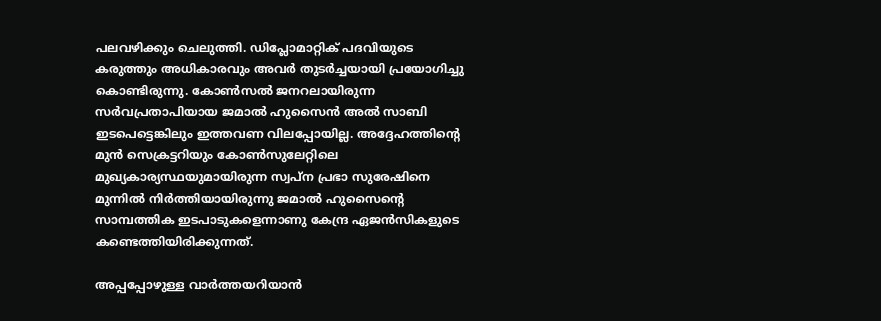പലവഴിക്കും ചെലുത്തി. ഡിപ്ലോമാറ്റിക് പദവിയുടെ കരുത്തും അധികാരവും അവർ തുടർച്ചയായി പ്രയോഗിച്ചു കൊണ്ടിരുന്നു. കോൺസൽ ജനറലായിരുന്ന സർവപ്രതാപിയായ ജമാൽ ഹുസൈൻ അൽ സാബി ഇടപെട്ടെങ്കിലും ഇത്തവണ വിലപ്പോയില്ല. അദ്ദേഹത്തിന്റെ മുൻ സെക്രട്ടറിയും കോൺസുലേറ്റിലെ മുഖ്യകാര്യസ്ഥയുമായിരുന്ന സ്വപ്ന പ്രഭാ സുരേഷിനെ മുന്നിൽ നിർത്തിയായിരുന്നു ജമാൽ ഹുസൈന്റെ സാമ്പത്തിക ഇടപാടുകളെന്നാണു കേന്ദ്ര ഏജൻസികളുടെ കണ്ടെത്തിയിരിക്കുന്നത്.

അപ്പപ്പോഴുള്ള വാര്‍ത്തയറിയാന്‍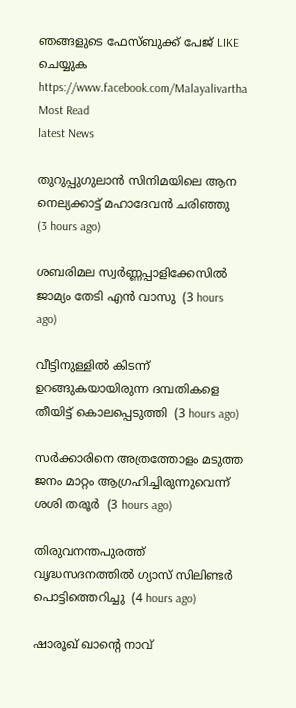ഞങ്ങളുടെ ഫേസ്‌ബുക്ക്‌ പേജ് LIKE ചെയ്യുക
https://www.facebook.com/Malayalivartha
Most Read
latest News

തുറുപ്പുഗുലാന്‍ സിനിമയിലെ ആന നെല്യക്കാട്ട് മഹാദേവന്‍ ചരിഞ്ഞു  (3 hours ago)

ശബരിമല സ്വര്‍ണ്ണപ്പാളിക്കേസില്‍ ജാമ്യം തേടി എന്‍ വാസു  (3 hours ago)

വീട്ടിനുള്ളില്‍ കിടന്ന് ഉറങ്ങുകയായിരുന്ന ദമ്പതികളെ തീയിട്ട് കൊലപ്പെടുത്തി  (3 hours ago)

സര്‍ക്കാരിനെ അത്രത്തോളം മടുത്ത ജനം മാറ്റം ആഗ്രഹിച്ചിരുന്നുവെന്ന് ശശി തരൂര്‍  (3 hours ago)

തിരുവനന്തപുരത്ത് വൃദ്ധസദനത്തില്‍ ഗ്യാസ് സിലിണ്ടര്‍ പൊട്ടിത്തെറിച്ചു  (4 hours ago)

ഷാരൂഖ് ഖാന്റെ നാവ്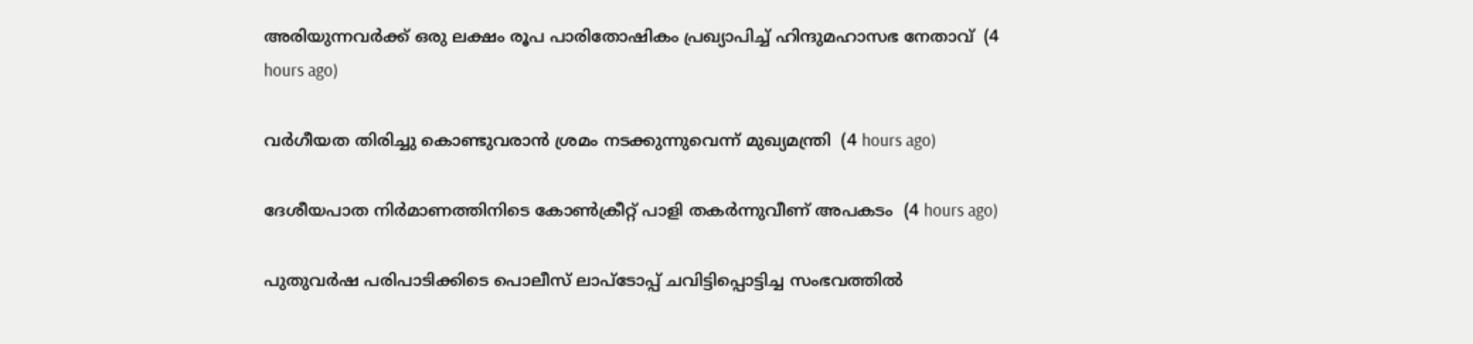അരിയുന്നവര്‍ക്ക് ഒരു ലക്ഷം രൂപ പാരിതോഷികം പ്രഖ്യാപിച്ച് ഹിന്ദുമഹാസഭ നേതാവ്  (4 hours ago)

വര്‍ഗീയത തിരിച്ചു കൊണ്ടുവരാന്‍ ശ്രമം നടക്കുന്നുവെന്ന് മുഖ്യമന്ത്രി  (4 hours ago)

ദേശീയപാത നിര്‍മാണത്തിനിടെ കോണ്‍ക്രീറ്റ് പാളി തകര്‍ന്നുവീണ് അപകടം  (4 hours ago)

പുതുവര്‍ഷ പരിപാടിക്കിടെ പൊലീസ് ലാപ്‌ടോപ്പ് ചവിട്ടിപ്പൊട്ടിച്ച സംഭവത്തില്‍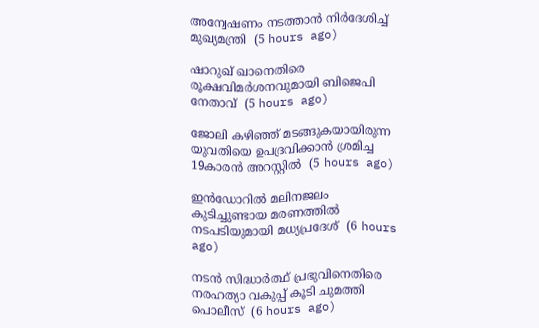അന്വേഷണം നടത്താന്‍ നിര്‍ദേശിച്ച് മുഖ്യമന്ത്രി  (5 hours ago)

ഷാറുഖ് ഖാനെതിരെ രൂക്ഷവിമര്‍ശനവുമായി ബിജെപി നേതാവ്  (5 hours ago)

ജോലി കഴിഞ്ഞ് മടങ്ങുകയായിരുന്ന യുവതിയെ ഉപദ്രവിക്കാന്‍ ശ്രമിച്ച 19കാരന്‍ അറസ്റ്റില്‍  (5 hours ago)

ഇന്‍ഡോറില്‍ മലിനജലം കുടിച്ചുണ്ടായ മരണത്തില്‍ നടപടിയുമായി മധ്യപ്രദേശ്  (6 hours ago)

നടന്‍ സിദ്ധാര്‍ത്ഥ് പ്രഭുവിനെതിരെ നരഹത്യാ വകുപ്പ് കൂടി ചുമത്തി പൊലീസ്  (6 hours ago)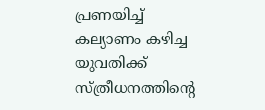പ്രണയിച്ച് കല്യാണം കഴിച്ച യുവതിക്ക് സ്ത്രീധനത്തിന്റെ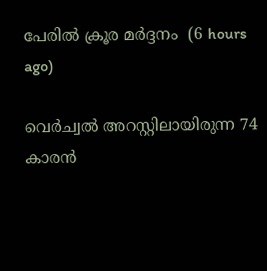പേരില്‍ ക്രൂര മര്‍ദ്ദനം  (6 hours ago)

വെര്‍ച്വല്‍ അറസ്റ്റിലായിരുന്ന 74 കാരന്‍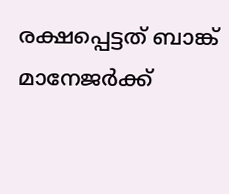രക്ഷപ്പെട്ടത് ബാങ്ക് മാനേജര്‍ക്ക്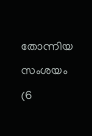തോന്നിയ സംശയം  (6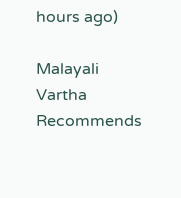hours ago)

Malayali Vartha Recommends